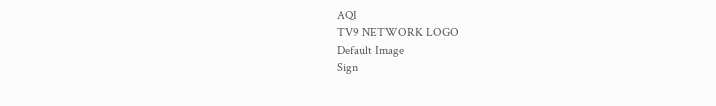AQI
TV9 NETWORK LOGO
Default Image
Sign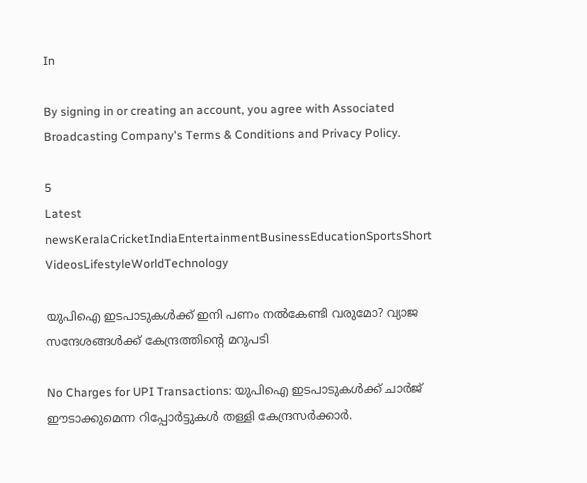In

By signing in or creating an account, you agree with Associated Broadcasting Company's Terms & Conditions and Privacy Policy.

5
Latest newsKeralaCricketIndiaEntertainmentBusinessEducationSportsShort VideosLifestyleWorldTechnology

യുപിഐ ഇടപാടുകൾക്ക് ഇനി പണം നൽകേണ്ടി വരുമോ? വ്യാജ സന്ദേശങ്ങൾക്ക് കേന്ദ്രത്തിന്റെ മറുപടി

No Charges for UPI Transactions: യുപിഐ ഇടപാടുകള്‍ക്ക് ചാര്‍ജ് ഈടാക്കുമെന്ന റിപ്പോര്‍ട്ടുകള്‍ തള്ളി കേന്ദ്രസര്‍ക്കാര്‍.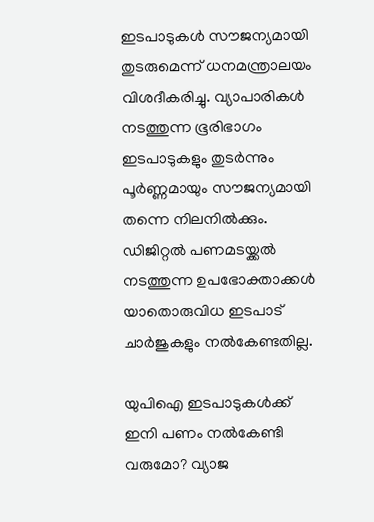ഇടപാടുകള്‍ സൗജന്യമായി തുടരുമെന്ന് ധനമന്ത്രാലയം വിശദീകരിച്ചു. വ്യാപാരികൾ നടത്തുന്ന ഭൂരിഭാഗം ഇടപാടുകളും തുടർന്നും പൂർണ്ണമായും സൗജന്യമായി തന്നെ നിലനിൽക്കും. ഡിജിറ്റൽ പണമടയ്ക്കൽ നടത്തുന്ന ഉപഭോക്താക്കൾ യാതൊരുവിധ ഇടപാട് ചാർജുകളും നൽകേണ്ടതില്ല.

യുപിഐ ഇടപാടുകൾക്ക് ഇനി പണം നൽകേണ്ടി വരുമോ? വ്യാജ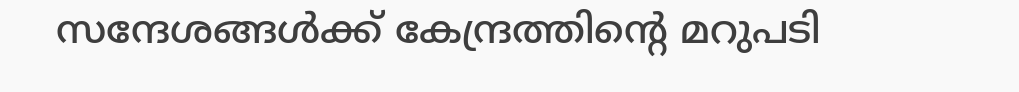സന്ദേശങ്ങൾക്ക് കേന്ദ്രത്തിന്റെ മറുപടി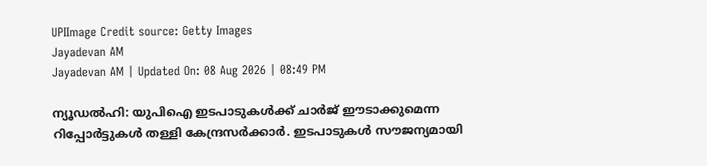UPIImage Credit source: Getty Images
Jayadevan AM
Jayadevan AM | Updated On: 08 Aug 2026 | 08:49 PM

ന്യൂഡല്‍ഹി: യുപിഐ ഇടപാടുകള്‍ക്ക് ചാര്‍ജ് ഈടാക്കുമെന്ന റിപ്പോര്‍ട്ടുകള്‍ തള്ളി കേന്ദ്രസര്‍ക്കാര്‍. ഇടപാടുകള്‍ സൗജന്യമായി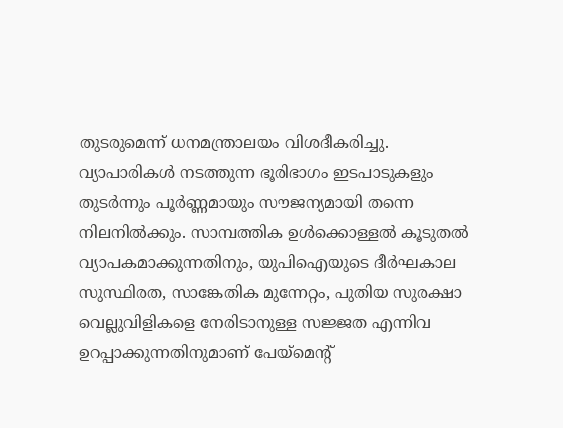തുടരുമെന്ന് ധനമന്ത്രാലയം വിശദീകരിച്ചു. വ്യാപാരികൾ നടത്തുന്ന ഭൂരിഭാഗം ഇടപാടുകളും തുടർന്നും പൂർണ്ണമായും സൗജന്യമായി തന്നെ നിലനിൽക്കും. സാമ്പത്തിക ഉൾക്കൊള്ളൽ കൂടുതൽ വ്യാപകമാക്കുന്നതിനും, യുപിഐയുടെ ദീർഘകാല സുസ്ഥിരത, സാങ്കേതിക മുന്നേറ്റം, പുതിയ സുരക്ഷാ വെല്ലുവിളികളെ നേരിടാനുള്ള സജ്ജത എന്നിവ ഉറപ്പാക്കുന്നതിനുമാണ് പേയ്‌മെന്റ്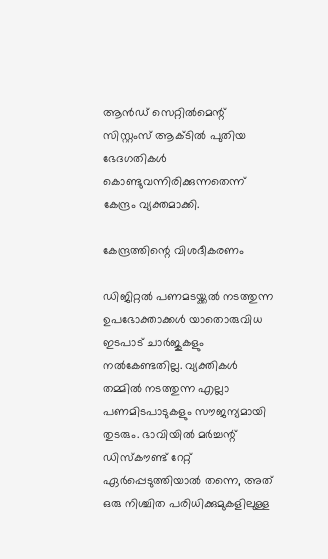ആൻഡ് സെറ്റിൽമെന്റ് സിസ്റ്റംസ് ആക്ടിൽ പുതിയ ഭേദഗതികൾ കൊണ്ടുവന്നിരിക്കുന്നതെന്ന് കേന്ദ്രം വ്യക്തമാക്കി.

കേന്ദ്രത്തിന്റെ വിശദീകരണം

ഡിജിറ്റൽ പണമടയ്ക്കൽ നടത്തുന്ന ഉപഭോക്താക്കൾ യാതൊരുവിധ ഇടപാട് ചാർജുകളും നൽകേണ്ടതില്ല. വ്യക്തികൾ തമ്മിൽ നടത്തുന്ന എല്ലാ പണമിടപാടുകളും സൗജന്യമായി തുടരും. ഭാവിയിൽ മർച്ചന്റ് ഡിസ്കൗണ്ട് റേറ്റ് ഏർപ്പെടുത്തിയാൽ തന്നെ, അത് ഒരു നിശ്ചിത പരിധിക്കുമുകളിലുള്ള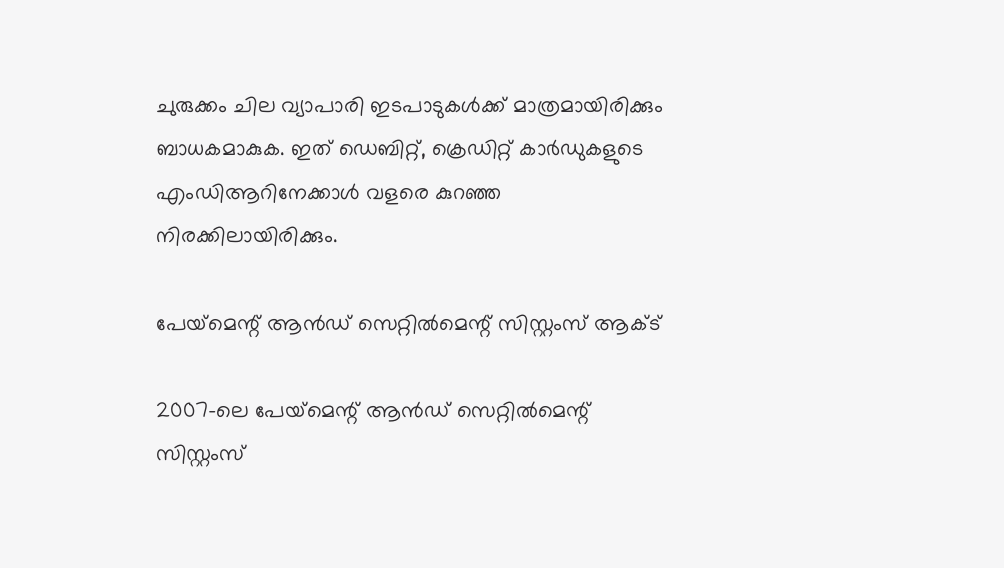ചുരുക്കം ചില വ്യാപാരി ഇടപാടുകൾക്ക് മാത്രമായിരിക്കും ബാധകമാകുക. ഇത് ഡെബിറ്റ്, ക്രെഡിറ്റ് കാർഡുകളുടെ എംഡിആറിനേക്കാൾ വളരെ കുറഞ്ഞ നിരക്കിലായിരിക്കും.

പേയ്‌മെന്റ് ആൻഡ് സെറ്റിൽമെന്റ് സിസ്റ്റംസ് ആക്ട്‌

2007-ലെ പേയ്‌മെന്റ് ആൻഡ് സെറ്റിൽമെന്റ് സിസ്റ്റംസ്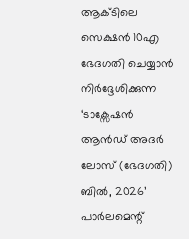ആക്ടിലെ സെക്ഷൻ 10എ ഭേദഗതി ചെയ്യാൻ നിർദ്ദേശിക്കുന്ന ‘ടാക്സേഷൻ ആൻഡ് അദർ ലോസ് (ഭേദഗതി) ബിൽ, 2026’ പാർലമെന്റ്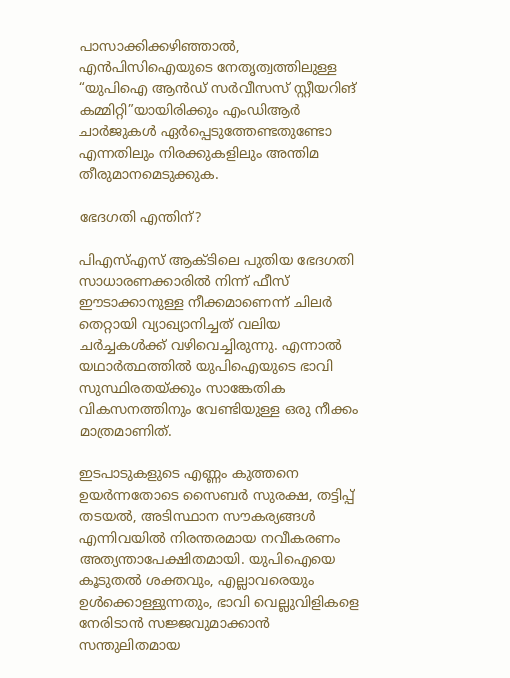പാസാക്കിക്കഴിഞ്ഞാൽ, എൻപിസിഐയുടെ നേതൃത്വത്തിലുള്ള “യുപിഐ ആൻഡ് സർവീസസ് സ്റ്റീയറിങ് കമ്മിറ്റി”യായിരിക്കും എംഡിആർ ചാർജുകൾ ഏർപ്പെടുത്തേണ്ടതുണ്ടോ എന്നതിലും നിരക്കുകളിലും അന്തിമ തീരുമാനമെടുക്കുക.

ഭേദഗതി എന്തിന്?

പിഎസ്എസ് ആക്ടിലെ പുതിയ ഭേദഗതി സാധാരണക്കാരിൽ നിന്ന് ഫീസ് ഈടാക്കാനുള്ള നീക്കമാണെന്ന് ചിലർ തെറ്റായി വ്യാഖ്യാനിച്ചത് വലിയ ചർച്ചകൾക്ക് വഴിവെച്ചിരുന്നു. എന്നാൽ യഥാർത്ഥത്തിൽ യുപിഐയുടെ ഭാവി സുസ്ഥിരതയ്ക്കും സാങ്കേതിക വികസനത്തിനും വേണ്ടിയുള്ള ഒരു നീക്കം മാത്രമാണിത്.

ഇടപാടുകളുടെ എണ്ണം കുത്തനെ ഉയർന്നതോടെ സൈബർ സുരക്ഷ, തട്ടിപ്പ് തടയൽ, അടിസ്ഥാന സൗകര്യങ്ങൾ എന്നിവയിൽ നിരന്തരമായ നവീകരണം അത്യന്താപേക്ഷിതമായി. യുപിഐയെ കൂടുതൽ ശക്തവും, എല്ലാവരെയും ഉൾക്കൊള്ളുന്നതും, ഭാവി വെല്ലുവിളികളെ നേരിടാൻ സജ്ജവുമാക്കാൻ സന്തുലിതമായ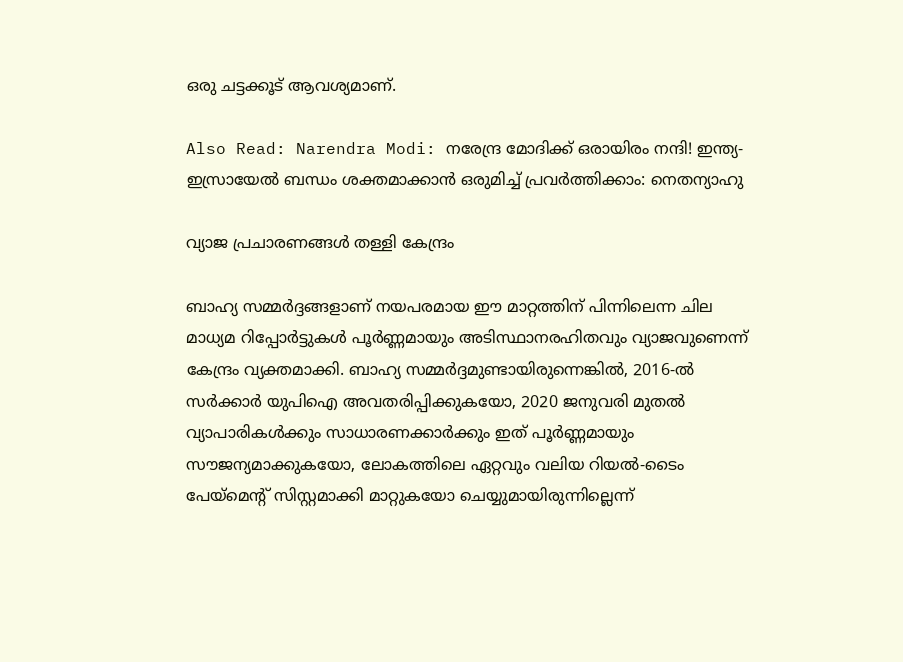ഒരു ചട്ടക്കൂട് ആവശ്യമാണ്.

Also Read: Narendra Modi: നരേന്ദ്ര മോദിക്ക് ഒരായിരം നന്ദി! ഇന്ത്യ-ഇസ്രായേല്‍ ബന്ധം ശക്തമാക്കാന്‍ ഒരുമിച്ച് പ്രവര്‍ത്തിക്കാം: നെതന്യാഹു

വ്യാജ പ്രചാരണങ്ങൾ തള്ളി കേന്ദ്രം

ബാഹ്യ സമ്മർദ്ദങ്ങളാണ് നയപരമായ ഈ മാറ്റത്തിന് പിന്നിലെന്ന ചില മാധ്യമ റിപ്പോർട്ടുകൾ പൂർണ്ണമായും അടിസ്ഥാനരഹിതവും വ്യാജവുണെന്ന് കേന്ദ്രം വ്യക്തമാക്കി. ബാഹ്യ സമ്മർദ്ദമുണ്ടായിരുന്നെങ്കിൽ, 2016-ൽ സർക്കാർ യുപിഐ അവതരിപ്പിക്കുകയോ, 2020 ജനുവരി മുതൽ വ്യാപാരികൾക്കും സാധാരണക്കാർക്കും ഇത് പൂർണ്ണമായും സൗജന്യമാക്കുകയോ, ലോകത്തിലെ ഏറ്റവും വലിയ റിയൽ-ടൈം പേയ്‌മെന്റ് സിസ്റ്റമാക്കി മാറ്റുകയോ ചെയ്യുമായിരുന്നില്ലെന്ന്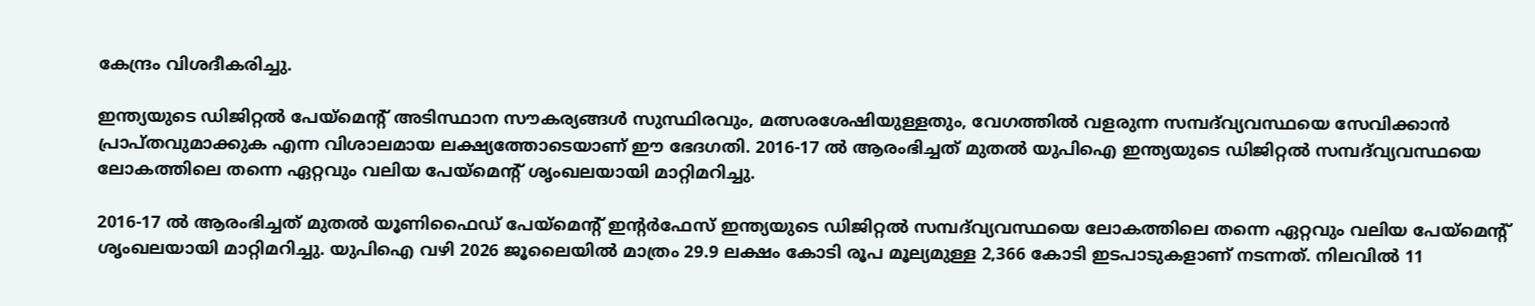കേന്ദ്രം വിശദീകരിച്ചു.

ഇന്ത്യയുടെ ഡിജിറ്റൽ പേയ്‌മെന്റ് അടിസ്ഥാന സൗകര്യങ്ങൾ സുസ്ഥിരവും, മത്സരശേഷിയുള്ളതും, വേഗത്തിൽ വളരുന്ന സമ്പദ്‌വ്യവസ്ഥയെ സേവിക്കാൻ പ്രാപ്തവുമാക്കുക എന്ന വിശാലമായ ലക്ഷ്യത്തോടെയാണ് ഈ ഭേദഗതി. 2016-17 ൽ ആരംഭിച്ചത് മുതൽ യുപിഐ ഇന്ത്യയുടെ ഡിജിറ്റൽ സമ്പദ്‌വ്യവസ്ഥയെ ലോകത്തിലെ തന്നെ ഏറ്റവും വലിയ പേയ്‌മെന്റ് ശൃംഖലയായി മാറ്റിമറിച്ചു.

2016-17 ൽ ആരംഭിച്ചത് മുതൽ യൂണിഫൈഡ് പേയ്‌മെന്റ് ഇന്റർഫേസ് ഇന്ത്യയുടെ ഡിജിറ്റൽ സമ്പദ്‌വ്യവസ്ഥയെ ലോകത്തിലെ തന്നെ ഏറ്റവും വലിയ പേയ്‌മെന്റ് ശൃംഖലയായി മാറ്റിമറിച്ചു. യുപിഐ വഴി 2026 ജൂലൈയിൽ മാത്രം 29.9 ലക്ഷം കോടി രൂപ മൂല്യമുള്ള 2,366 കോടി ഇടപാടുകളാണ് നടന്നത്. നിലവിൽ 11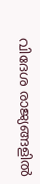വിദേശ രാജ്യങ്ങളിൽ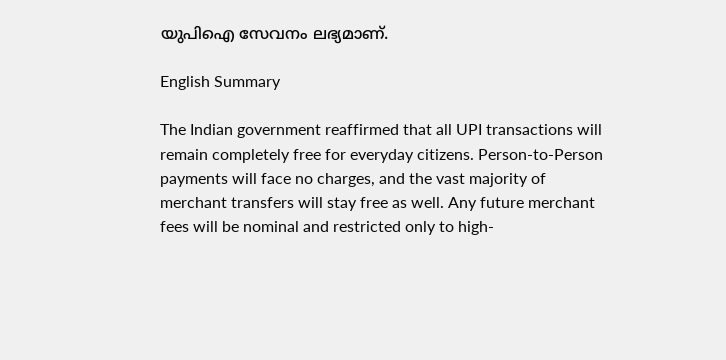യുപിഐ സേവനം ലഭ്യമാണ്.

English Summary

The Indian government reaffirmed that all UPI transactions will remain completely free for everyday citizens. Person-to-Person payments will face no charges, and the vast majority of merchant transfers will stay free as well. Any future merchant fees will be nominal and restricted only to high-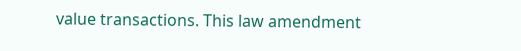value transactions. This law amendment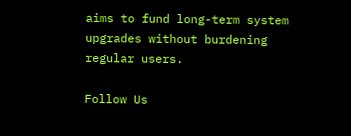aims to fund long-term system upgrades without burdening regular users.

Follow Us